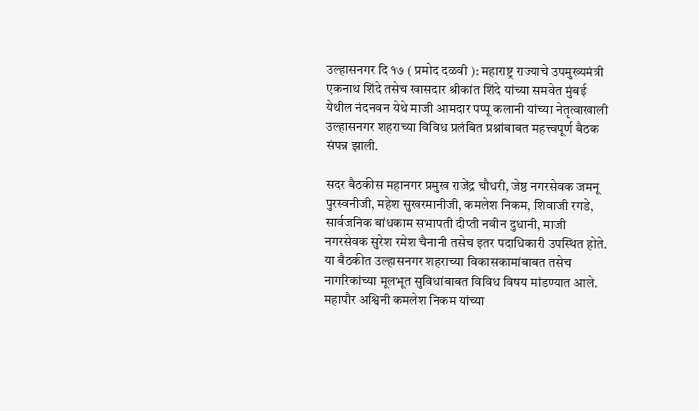उल्हासनगर दि १७ ( प्रमोद दळवी ): महाराष्ट्र राज्याचे उपमुख्यमंत्री एकनाथ शिंदे तसेच खासदार श्रीकांत शिंदे यांच्या समवेत मुंबई येथील नंदनवन येथे माजी आमदार पप्पू कलानी यांच्या नेतृत्वाखाली उल्हासनगर शहराच्या विविध प्रलंबित प्रश्नांबाबत महत्त्वपूर्ण बैठक संपन्न झाली.

सदर बैठकीस महानगर प्रमुख राजेंद्र चौधरी, जेष्ठ नगरसेवक जमनू पुरस्वनीजी, महेश सुखरमानीजी, कमलेश निकम, शिवाजी रगडे, सार्वजनिक बांधकाम सभापती दीप्ती नवीन दुधानी, माजी नगरसेवक सुरेश रमेश चैनानी तसेच इतर पदाधिकारी उपस्थित होते. या बैठकीत उल्हासनगर शहराच्या विकासकामांबाबत तसेच नागरिकांच्या मूलभूत सुविधांबाबत विविध विषय मांडण्यात आले.
महापौर अश्विनी कमलेश निकम यांच्या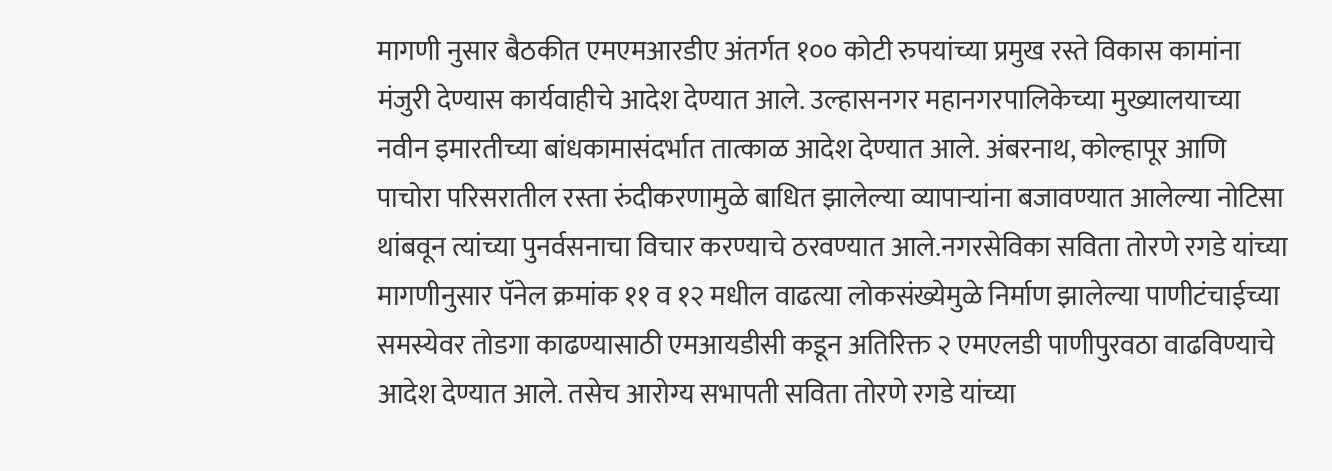मागणी नुसार बैठकीत एमएमआरडीए अंतर्गत १०० कोटी रुपयांच्या प्रमुख रस्ते विकास कामांना मंजुरी देण्यास कार्यवाहीचे आदेश देण्यात आले. उल्हासनगर महानगरपालिकेच्या मुख्यालयाच्या नवीन इमारतीच्या बांधकामासंदर्भात तात्काळ आदेश देण्यात आले. अंबरनाथ, कोल्हापूर आणि पाचोरा परिसरातील रस्ता रुंदीकरणामुळे बाधित झालेल्या व्यापाऱ्यांना बजावण्यात आलेल्या नोटिसा थांबवून त्यांच्या पुनर्वसनाचा विचार करण्याचे ठरवण्यात आले.नगरसेविका सविता तोरणे रगडे यांच्या मागणीनुसार पॅनेल क्रमांक ११ व १२ मधील वाढत्या लोकसंख्येमुळे निर्माण झालेल्या पाणीटंचाईच्या समस्येवर तोडगा काढण्यासाठी एमआयडीसी कडून अतिरिक्त २ एमएलडी पाणीपुरवठा वाढविण्याचे आदेश देण्यात आले. तसेच आरोग्य सभापती सविता तोरणे रगडे यांच्या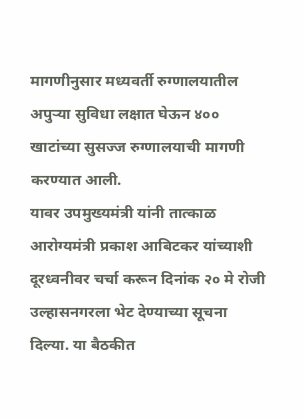मागणीनुसार मध्यवर्ती रुग्णालयातील अपुऱ्या सुविधा लक्षात घेऊन ४०० खाटांच्या सुसज्ज रुग्णालयाची मागणी करण्यात आली.
यावर उपमुख्यमंत्री यांनी तात्काळ आरोग्यमंत्री प्रकाश आबिटकर यांच्याशी दूरध्वनीवर चर्चा करून दिनांक २० मे रोजी उल्हासनगरला भेट देण्याच्या सूचना दिल्या. या बैठकीत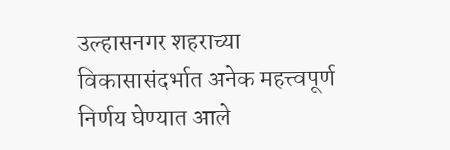उल्हासनगर शहराच्या विकासासंदर्भात अनेक महत्त्वपूर्ण निर्णय घेण्यात आले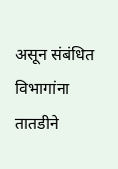असून संबंधित विभागांना तातडीने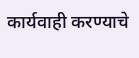कार्यवाही करण्याचे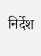निर्देश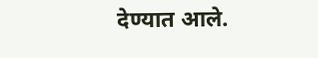देण्यात आले.